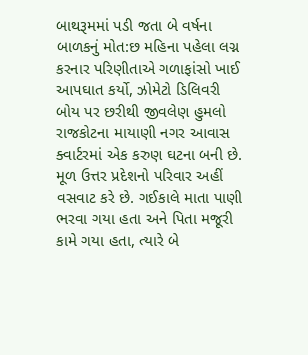બાથરૂમમાં પડી જતા બે વર્ષના બાળકનું મોત:છ મહિના પહેલા લગ્ન કરનાર પરિણીતાએ ગળાફાંસો ખાઈ આપઘાત કર્યો, ઝોમેટો ડિલિવરી બોય પર છરીથી જીવલેણ હુમલો
રાજકોટના માયાણી નગર આવાસ ક્વાર્ટરમાં એક કરુણ ઘટના બની છે. મૂળ ઉત્તર પ્રદેશનો પરિવાર અહીં વસવાટ કરે છે. ગઈકાલે માતા પાણી ભરવા ગયા હતા અને પિતા મજૂરી કામે ગયા હતા, ત્યારે બે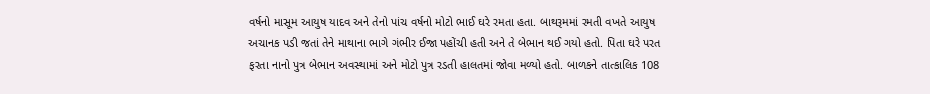વર્ષનો માસૂમ આયુષ યાદવ અને તેનો પાંચ વર્ષનો મોટો ભાઈ ઘરે રમતા હતા. બાથરૂમમાં રમતી વખતે આયુષ અચાનક પડી જતાં તેને માથાના ભાગે ગંભીર ઈજા પહોંચી હતી અને તે બેભાન થઈ ગયો હતો. પિતા ઘરે પરત ફરતા નાનો પુત્ર બેભાન અવસ્થામાં અને મોટો પુત્ર રડતી હાલતમાં જોવા મળ્યો હતો. બાળકને તાત્કાલિક 108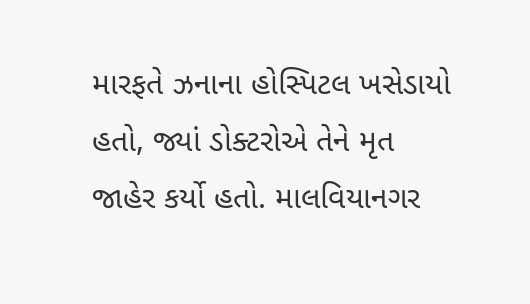મારફતે ઝનાના હોસ્પિટલ ખસેડાયો હતો, જ્યાં ડોક્ટરોએ તેને મૃત જાહેર કર્યો હતો. માલવિયાનગર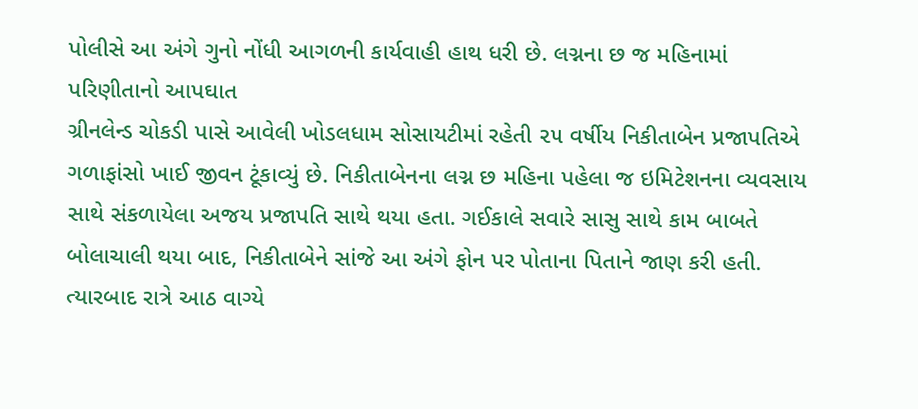પોલીસે આ અંગે ગુનો નોંધી આગળની કાર્યવાહી હાથ ધરી છે. લગ્નના છ જ મહિનામાં પરિણીતાનો આપઘાત
ગ્રીનલેન્ડ ચોકડી પાસે આવેલી ખોડલધામ સોસાયટીમાં રહેતી ૨૫ વર્ષીય નિકીતાબેન પ્રજાપતિએ ગળાફાંસો ખાઈ જીવન ટૂંકાવ્યું છે. નિકીતાબેનના લગ્ન છ મહિના પહેલા જ ઇમિટેશનના વ્યવસાય સાથે સંકળાયેલા અજય પ્રજાપતિ સાથે થયા હતા. ગઈકાલે સવારે સાસુ સાથે કામ બાબતે બોલાચાલી થયા બાદ, નિકીતાબેને સાંજે આ અંગે ફોન પર પોતાના પિતાને જાણ કરી હતી. ત્યારબાદ રાત્રે આઠ વાગ્યે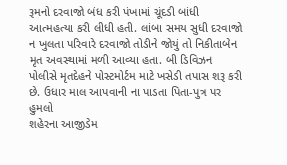રૂમનો દરવાજો બંધ કરી પંખામાં ચૂંદડી બાંધી આત્મહત્યા કરી લીધી હતી. લાંબા સમય સુધી દરવાજો ન ખુલતા પરિવારે દરવાજો તોડીને જોયું તો નિકીતાબેન મૃત અવસ્થામાં મળી આવ્યા હતા. બી ડિવિઝન પોલીસે મૃતદેહને પોસ્ટમોર્ટમ માટે ખસેડી તપાસ શરૂ કરી છે. ઉધાર માલ આપવાની ના પાડતા પિતા-પુત્ર પર હુમલો
શહેરના આજીડેમ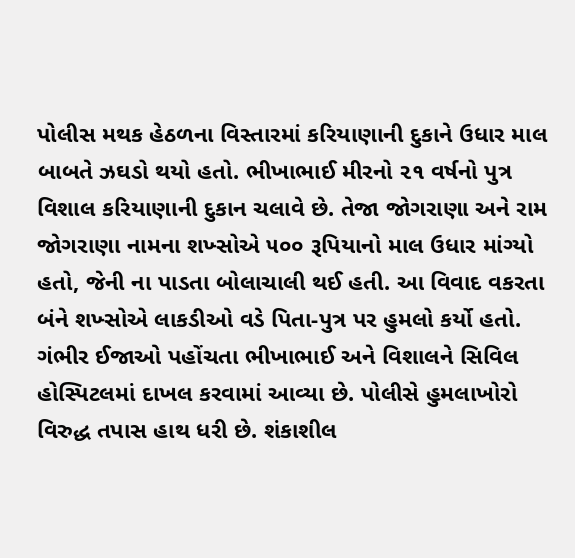પોલીસ મથક હેઠળના વિસ્તારમાં કરિયાણાની દુકાને ઉધાર માલ બાબતે ઝઘડો થયો હતો. ભીખાભાઈ મીરનો ૨૧ વર્ષનો પુત્ર વિશાલ કરિયાણાની દુકાન ચલાવે છે. તેજા જોગરાણા અને રામ જોગરાણા નામના શખ્સોએ ૫૦૦ રૂપિયાનો માલ ઉધાર માંગ્યો હતો, જેની ના પાડતા બોલાચાલી થઈ હતી. આ વિવાદ વકરતા બંને શખ્સોએ લાકડીઓ વડે પિતા-પુત્ર પર હુમલો કર્યો હતો. ગંભીર ઈજાઓ પહોંચતા ભીખાભાઈ અને વિશાલને સિવિલ હોસ્પિટલમાં દાખલ કરવામાં આવ્યા છે. પોલીસે હુમલાખોરો વિરુદ્ધ તપાસ હાથ ધરી છે. શંકાશીલ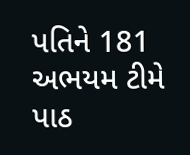પતિને 181 અભયમ ટીમે પાઠ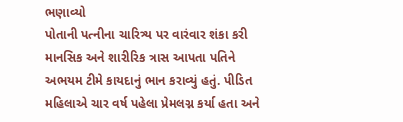ભણાવ્યો
પોતાની પત્નીના ચારિત્ર્ય પર વારંવાર શંકા કરી માનસિક અને શારીરિક ત્રાસ આપતા પતિને અભયમ ટીમે કાયદાનું ભાન કરાવ્યું હતું. પીડિત મહિલાએ ચાર વર્ષ પહેલા પ્રેમલગ્ન કર્યા હતા અને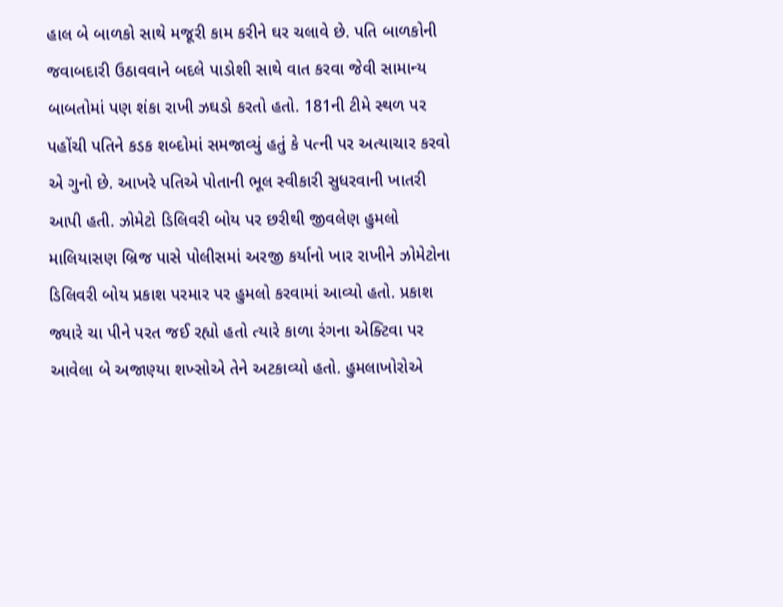હાલ બે બાળકો સાથે મજૂરી કામ કરીને ઘર ચલાવે છે. પતિ બાળકોની જવાબદારી ઉઠાવવાને બદલે પાડોશી સાથે વાત કરવા જેવી સામાન્ય બાબતોમાં પણ શંકા રાખી ઝઘડો કરતો હતો. 181ની ટીમે સ્થળ પર પહોંચી પતિને કડક શબ્દોમાં સમજાવ્યું હતું કે પત્ની પર અત્યાચાર કરવો એ ગુનો છે. આખરે પતિએ પોતાની ભૂલ સ્વીકારી સુધરવાની ખાતરી આપી હતી. ઝોમેટો ડિલિવરી બોય પર છરીથી જીવલેણ હુમલો
માલિયાસણ બ્રિજ પાસે પોલીસમાં અરજી કર્યાનો ખાર રાખીને ઝોમેટોના ડિલિવરી બોય પ્રકાશ પરમાર પર હુમલો કરવામાં આવ્યો હતો. પ્રકાશ જ્યારે ચા પીને પરત જઈ રહ્યો હતો ત્યારે કાળા રંગના એક્ટિવા પર આવેલા બે અજાણ્યા શખ્સોએ તેને અટકાવ્યો હતો. હુમલાખોરોએ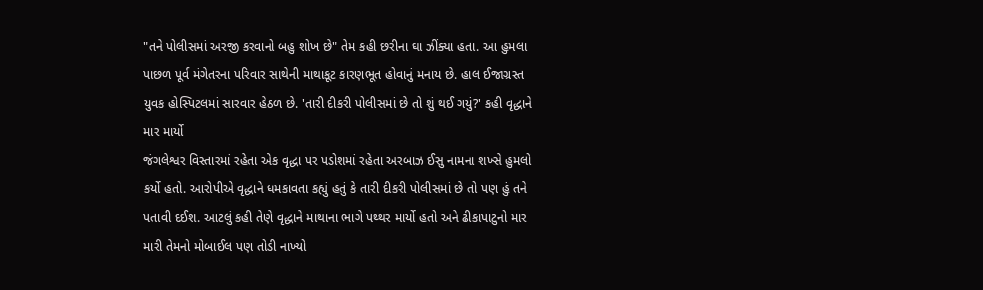"તને પોલીસમાં અરજી કરવાનો બહુ શોખ છે" તેમ કહી છરીના ઘા ઝીંક્યા હતા. આ હુમલા પાછળ પૂર્વ મંગેતરના પરિવાર સાથેની માથાકૂટ કારણભૂત હોવાનું મનાય છે. હાલ ઈજાગ્રસ્ત યુવક હોસ્પિટલમાં સારવાર હેઠળ છે. 'તારી દીકરી પોલીસમાં છે તો શું થઈ ગયું?' કહી વૃદ્ધાને માર માર્યો
જંગલેશ્વર વિસ્તારમાં રહેતા એક વૃદ્ધા પર પડોશમાં રહેતા અરબાઝ ઈસુ નામના શખ્સે હુમલો કર્યો હતો. આરોપીએ વૃદ્ધાને ધમકાવતા કહ્યું હતું કે તારી દીકરી પોલીસમાં છે તો પણ હું તને પતાવી દઈશ. આટલું કહી તેણે વૃદ્ધાને માથાના ભાગે પથ્થર માર્યો હતો અને ઢીકાપાટુનો માર મારી તેમનો મોબાઈલ પણ તોડી નાખ્યો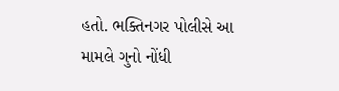હતો. ભક્તિનગર પોલીસે આ મામલે ગુનો નોંધી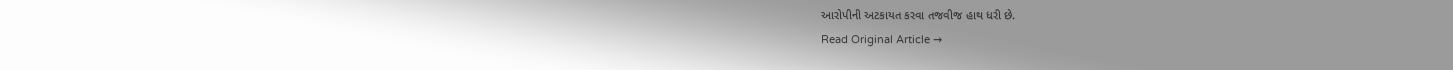આરોપીની અટકાયત કરવા તજવીજ હાથ ધરી છે.
Read Original Article →